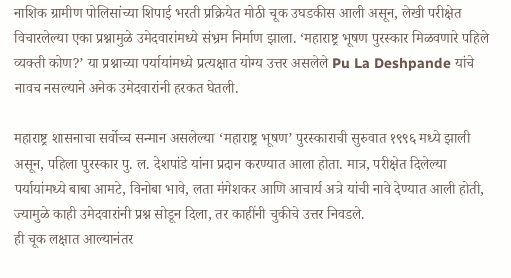नाशिक ग्रामीण पोलिसांच्या शिपाई भरती प्रक्रियेत मोठी चूक उघडकीस आली असून, लेखी परीक्षेत विचारलेल्या एका प्रश्नामुळे उमेदवारांमध्ये संभ्रम निर्माण झाला. ‘महाराष्ट्र भूषण पुरस्कार मिळवणारे पहिले व्यक्ती कोण?’ या प्रश्नाच्या पर्यायांमध्ये प्रत्यक्षात योग्य उत्तर असलेले Pu La Deshpande यांचे नावच नसल्याने अनेक उमेदवारांनी हरकत घेतली.

महाराष्ट्र शासनाचा सर्वोच्च सन्मान असलेल्या ‘महाराष्ट्र भूषण’ पुरस्काराची सुरुवात १९९६ मध्ये झाली असून, पहिला पुरस्कार पु. ल. देशपांडे यांना प्रदान करण्यात आला होता. मात्र, परीक्षेत दिलेल्या पर्यायांमध्ये बाबा आमटे, विनोबा भावे, लता मंगेशकर आणि आचार्य अत्रे यांची नावे देण्यात आली होती, ज्यामुळे काही उमेदवारांनी प्रश्न सोडून दिला, तर काहींनी चुकीचे उत्तर निवडले.
ही चूक लक्षात आल्यानंतर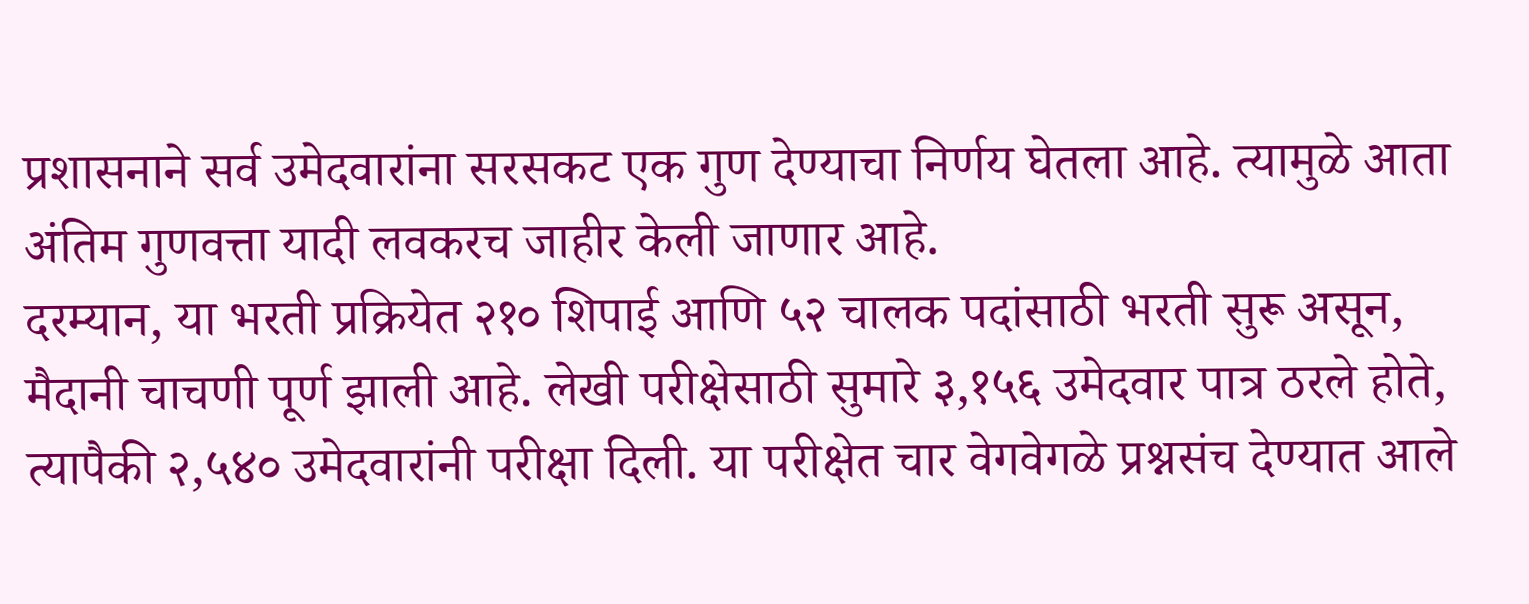प्रशासनाने सर्व उमेदवारांना सरसकट एक गुण देण्याचा निर्णय घेतला आहे. त्यामुळे आता अंतिम गुणवत्ता यादी लवकरच जाहीर केली जाणार आहे.
दरम्यान, या भरती प्रक्रियेत २१० शिपाई आणि ५२ चालक पदांसाठी भरती सुरू असून, मैदानी चाचणी पूर्ण झाली आहे. लेखी परीक्षेसाठी सुमारे ३,१५६ उमेदवार पात्र ठरले होते, त्यापैकी २,५४० उमेदवारांनी परीक्षा दिली. या परीक्षेत चार वेगवेगळे प्रश्नसंच देण्यात आले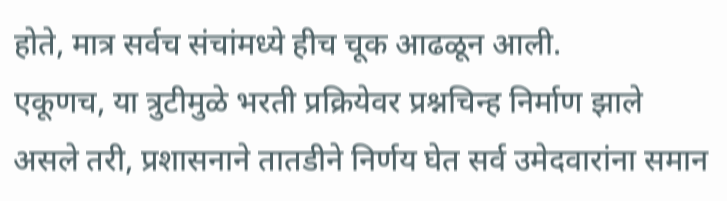होते, मात्र सर्वच संचांमध्ये हीच चूक आढळून आली.
एकूणच, या त्रुटीमुळे भरती प्रक्रियेवर प्रश्नचिन्ह निर्माण झाले असले तरी, प्रशासनाने तातडीने निर्णय घेत सर्व उमेदवारांना समान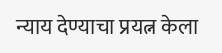न्याय देण्याचा प्रयत्न केला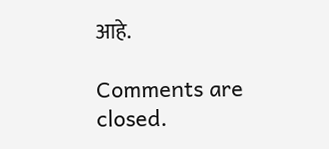आहे.

Comments are closed.